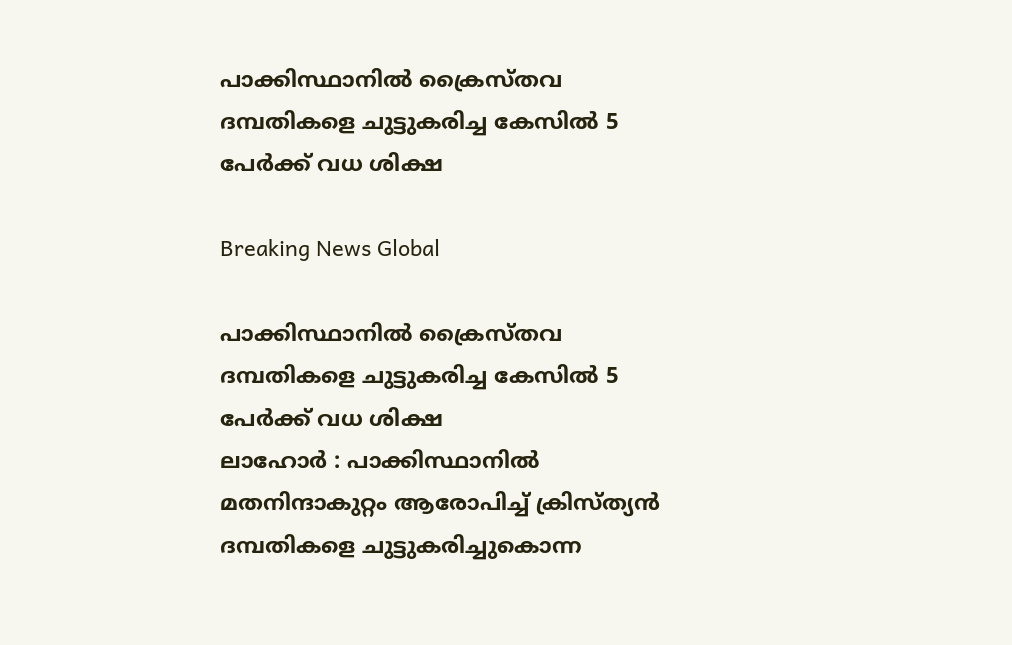പാക്കിസ്ഥാനില്‍ ക്രൈസ്തവ ദമ്പതികളെ ചുട്ടുകരിച്ച കേസില്‍ 5 പേര്‍ക്ക് വധ ശിക്ഷ

Breaking News Global

പാക്കിസ്ഥാനില്‍ ക്രൈസ്തവ ദമ്പതികളെ ചുട്ടുകരിച്ച കേസില്‍ 5 പേര്‍ക്ക് വധ ശിക്ഷ
ലാഹോര്‍ ‍: പാക്കിസ്ഥാനില്‍ മതനിന്ദാകുറ്റം ആരോപിച്ച് ക്രിസ്ത്യന്‍ ദമ്പതികളെ ചുട്ടുകരിച്ചുകൊന്ന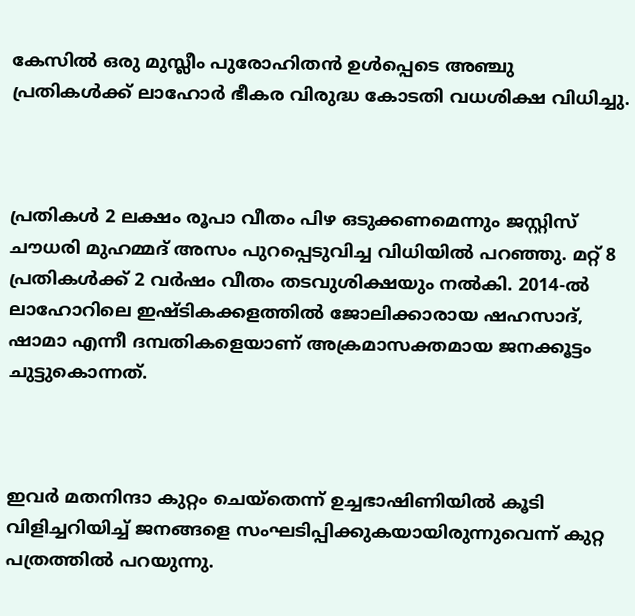കേസില്‍ ഒരു മുസ്ലീം പുരോഹിതന്‍ ഉള്‍പ്പെടെ അഞ്ചു പ്രതികള്‍ക്ക് ലാഹോര്‍ ഭീകര വിരുദ്ധ കോടതി വധശിക്ഷ വിധിച്ചു.



പ്രതികള്‍ 2 ലക്ഷം രൂപാ വീതം പിഴ ഒടുക്കണമെന്നും ജസ്റ്റിസ് ചൗധരി മുഹമ്മദ് അസം പുറപ്പെടുവിച്ച വിധിയില്‍ പറഞ്ഞു. മറ്റ് 8 പ്രതികള്‍ക്ക് 2 വര്‍ഷം വീതം തടവുശിക്ഷയും നല്‍കി. 2014-ല്‍ ലാഹോറിലെ ഇഷ്ടികക്കളത്തില്‍ ജോലിക്കാരായ ഷഹസാദ്, ഷാമാ എന്നീ ദമ്പതികളെയാണ് അക്രമാസക്തമായ ജനക്കൂട്ടം ചുട്ടുകൊന്നത്.



ഇവര്‍ മതനിന്ദാ കുറ്റം ചെയ്തെന്ന് ഉച്ചഭാഷിണിയില്‍ കൂടി വിളിച്ചറിയിച്ച് ജനങ്ങളെ സംഘടിപ്പിക്കുകയായിരുന്നുവെന്ന് കുറ്റ പത്രത്തില്‍ പറയുന്നു.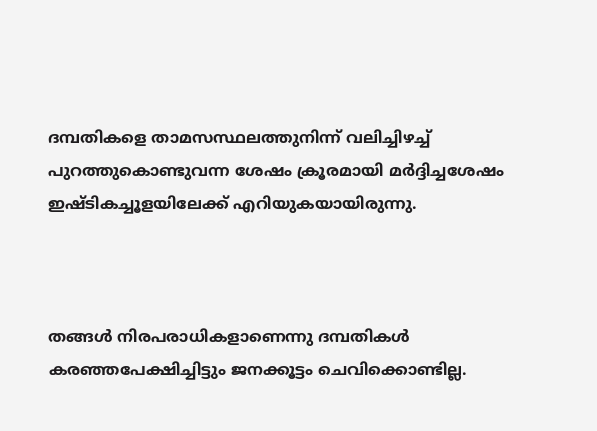ദമ്പതികളെ താമസസ്ഥലത്തുനിന്ന് വലിച്ചിഴച്ച് പുറത്തുകൊണ്ടുവന്ന ശേഷം ക്രൂരമായി മര്‍ദ്ദിച്ചശേഷം ഇഷ്ടികച്ചൂളയിലേക്ക് എറിയുകയായിരുന്നു.



തങ്ങള്‍ നിരപരാധികളാണെന്നു ദമ്പതികള്‍ കരഞ്ഞപേക്ഷിച്ചിട്ടും ജനക്കൂട്ടം ചെവിക്കൊണ്ടില്ല.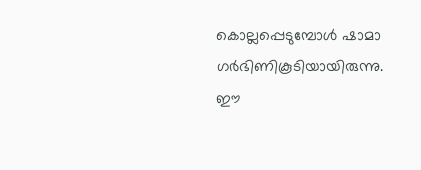കൊല്ലപ്പെടുമ്പോള്‍ ഷാമാ ഗര്‍ഭിണികൂടിയായിരുന്നു. ഈ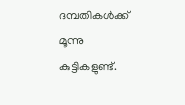ദമ്പതികള്‍ക്ക് മൂന്നു കുട്ടികളുണ്ട്.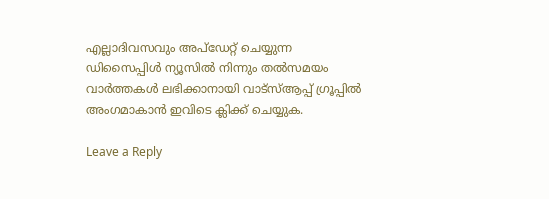എല്ലാദിവസവും അപ്ഡേറ്റ് ചെയ്യുന്ന ഡിസൈപ്പിൾ ന്യൂസിൽ നിന്നും തൽസമയം വാർത്തകൾ ലഭിക്കാനായി വാട്സ്ആപ്പ് ഗ്രൂപ്പിൽ അംഗമാകാൻ ഇവിടെ ക്ലിക്ക് ചെയ്യുക.

Leave a Reply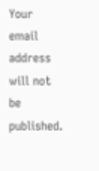Your email address will not be published.